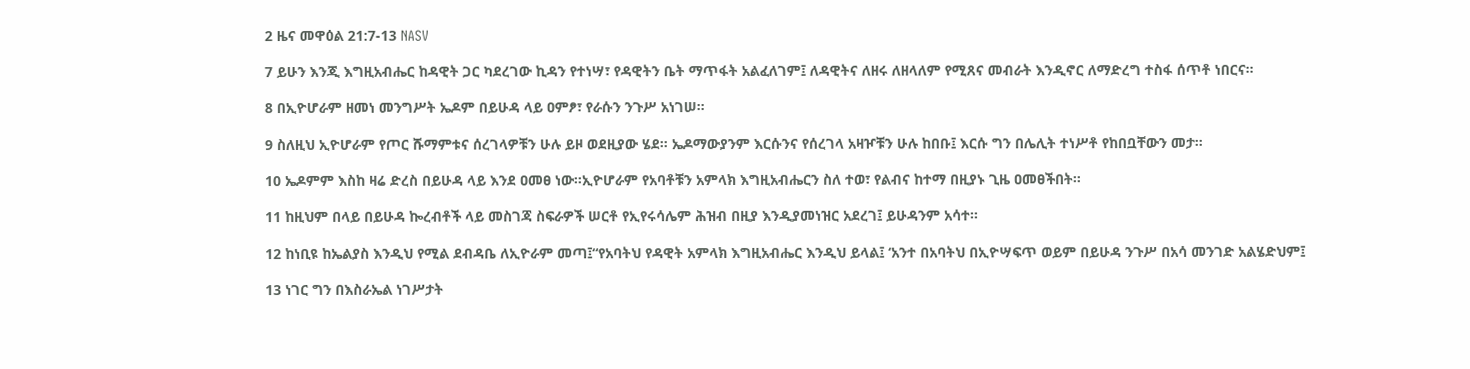2 ዜና መዋዕል 21:7-13 NASV

7 ይሁን እንጂ እግዚአብሔር ከዳዊት ጋር ካደረገው ኪዳን የተነሣ፣ የዳዊትን ቤት ማጥፋት አልፈለገም፤ ለዳዊትና ለዘሩ ለዘላለም የሚጸና መብራት እንዲኖር ለማድረግ ተስፋ ሰጥቶ ነበርና።

8 በኢዮሆራም ዘመነ መንግሥት ኤዶም በይሁዳ ላይ ዐምፆ፣ የራሱን ንጉሥ አነገሠ።

9 ስለዚህ ኢዮሆራም የጦር ሹማምቱና ሰረገላዎቹን ሁሉ ይዞ ወደዚያው ሄደ። ኤዶማውያንም እርሱንና የሰረገላ አዛዦቹን ሁሉ ከበቡ፤ እርሱ ግን በሌሊት ተነሥቶ የከበቧቸውን መታ።

10 ኤዶምም እስከ ዛሬ ድረስ በይሁዳ ላይ እንደ ዐመፀ ነው።ኢዮሆራም የአባቶቹን አምላክ እግዚአብሔርን ስለ ተወ፣ የልብና ከተማ በዚያኑ ጊዜ ዐመፀችበት።

11 ከዚህም በላይ በይሁዳ ኰረብቶች ላይ መስገጃ ስፍራዎች ሠርቶ የኢየሩሳሌም ሕዝብ በዚያ እንዲያመነዝር አደረገ፤ ይሁዳንም አሳተ።

12 ከነቢዩ ከኤልያስ እንዲህ የሚል ደብዳቤ ለኢዮራም መጣ፤“የአባትህ የዳዊት አምላክ እግዚአብሔር እንዲህ ይላል፤ ‘አንተ በአባትህ በኢዮሣፍጥ ወይም በይሁዳ ንጉሥ በአሳ መንገድ አልሄድህም፤

13 ነገር ግን በእስራኤል ነገሥታት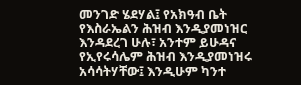መንገድ ሄደሃል፤ የአክዓብ ቤት የእስራኤልን ሕዝብ እንዲያመነዝር እንዳደረገ ሁሉ፣ አንተም ይሁዳና የኢየሩሳሌም ሕዝብ እንዲያመነዝሩ አሳሳትሃቸው፤ እንዲሁም ካንተ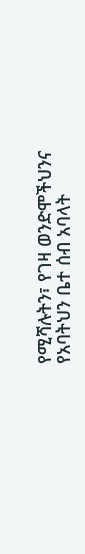የሚሻሉትን፣ የገዛ ወንድሞችህንና የአባትህን ቤተ ሰብ አባላት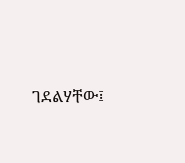ገደልሃቸው፤